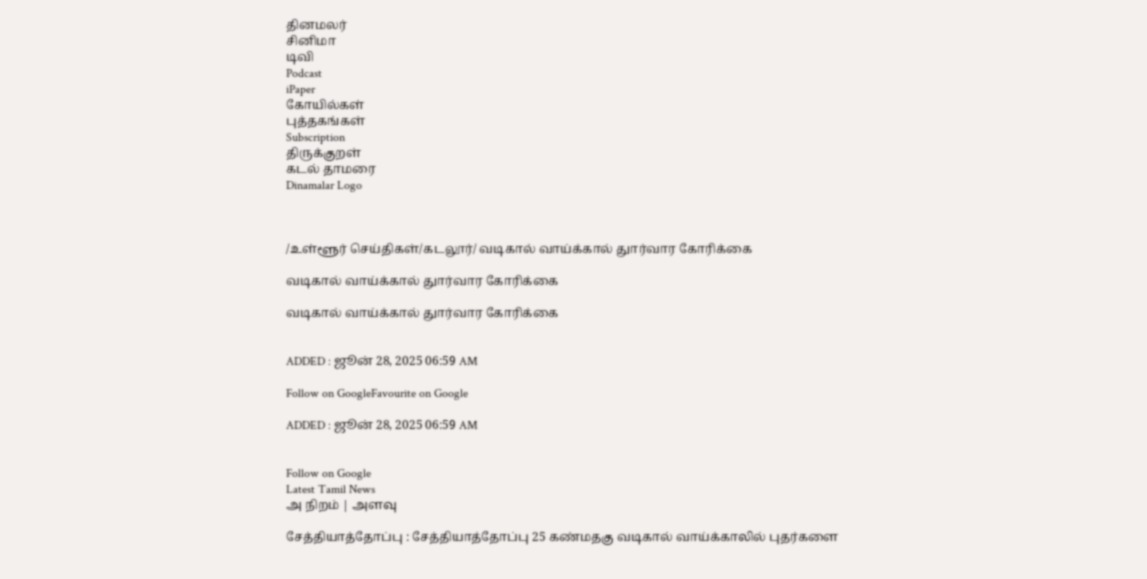தினமலர்
சினிமா
டிவி
Podcast
iPaper
கோயில்கள்
புத்தகங்கள்
Subscription
திருக்குறள்
கடல் தாமரை
Dinamalar Logo



/உள்ளூர் செய்திகள்/கடலூர்/ வடிகால் வாய்க்கால் துார்வார கோரிக்கை

வடிகால் வாய்க்கால் துார்வார கோரிக்கை

வடிகால் வாய்க்கால் துார்வார கோரிக்கை


ADDED : ஜூன் 28, 2025 06:59 AM

Follow on GoogleFavourite on Google

ADDED : ஜூன் 28, 2025 06:59 AM


Follow on Google
Latest Tamil News
அ நிறம் | அளவு

சேத்தியாத்தோப்பு : சேத்தியாத்தோப்பு 25 கண்மதகு வடிகால் வாய்க்காலில் புதர்களை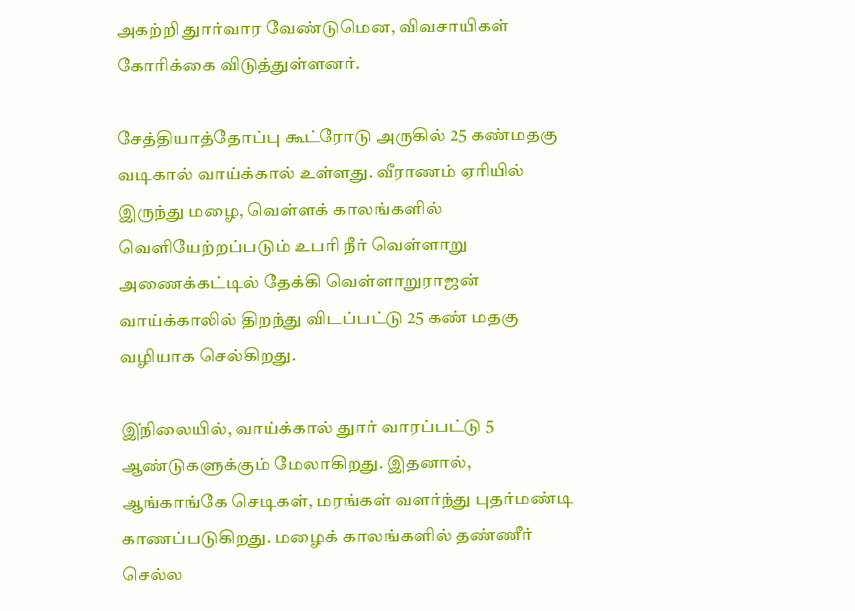அகற்றி துார்வார வேண்டுமென, விவசாயிகள் கோரிக்கை விடுத்துள்ளனர்.

சேத்தியாத்தோப்பு கூட்ரோடு அருகில் 25 கண்மதகு வடிகால் வாய்க்கால் உள்ளது. வீராணம் ஏரியில் இருந்து மழை, வெள்ளக் காலங்களில் வெளியேற்றப்படும் உபரி நீர் வெள்ளாறு அணைக்கட்டில் தேக்கி வெள்ளாறுராஜன் வாய்க்காலில் திறந்து விடப்பட்டு 25 கண் மதகு வழியாக செல்கிறது.

இ்நிலையில், வாய்க்கால் துார் வாரப்பட்டு 5 ஆண்டுகளுக்கும் மேலாகிறது. இதனால், ஆங்காங்கே செடிகள், மரங்கள் வளர்ந்து புதர்மண்டி காணப்படுகிறது. மழைக் காலங்களில் தண்ணீர் செல்ல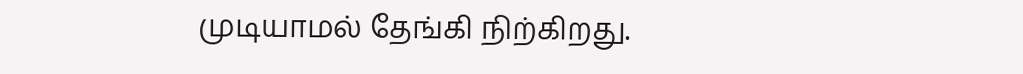முடியாமல் தேங்கி நிற்கிறது.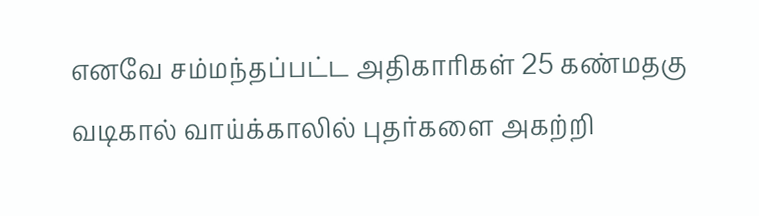எனவே சம்மந்தப்பட்ட அதிகாரிகள் 25 கண்மதகு வடிகால் வாய்க்காலில் புதர்களை அகற்றி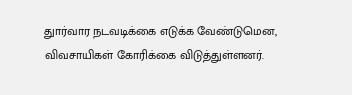துார்வார நடவடிக்கை எடுக்க வேண்டுமென, விவசாயிகள் கோரிக்கை விடுத்துள்ளனர்.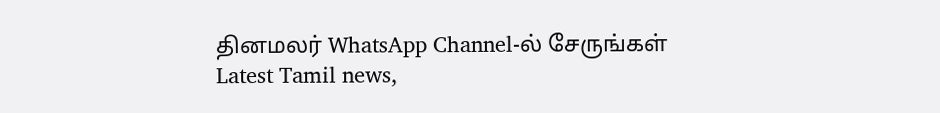தினமலர் WhatsApp Channel-ல் சேருங்கள்
Latest Tamil news,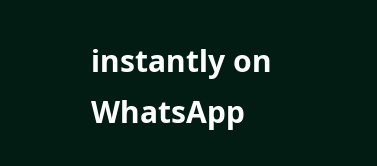instantly on WhatsApp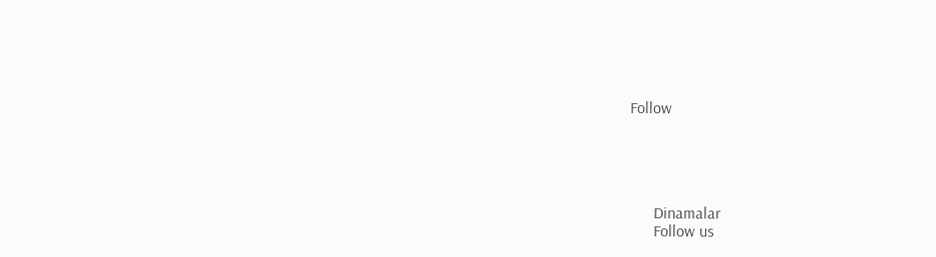Follow





      Dinamalar
      Follow us